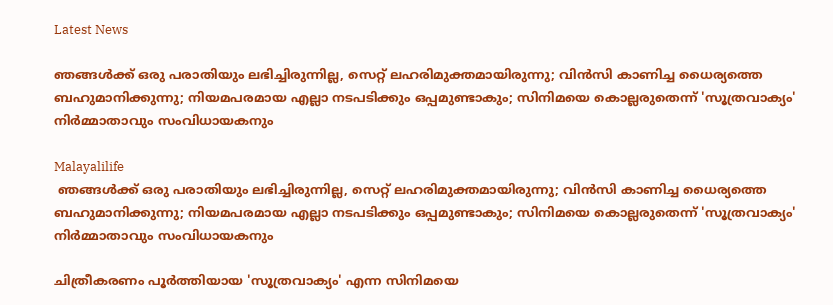Latest News

ഞങ്ങള്‍ക്ക് ഒരു പരാതിയും ലഭിച്ചിരുന്നില്ല, സെറ്റ് ലഹരിമുക്തമായിരുന്നു; വിന്‍സി കാണിച്ച ധൈര്യത്തെ ബഹുമാനിക്കുന്നു; നിയമപരമായ എല്ലാ നടപടിക്കും ഒപ്പമുണ്ടാകും; സിനിമയെ കൊല്ലരുതെന്ന് 'സൂത്രവാക്യം' നിര്‍മ്മാതാവും സംവിധായകനും

Malayalilife
 ഞങ്ങള്‍ക്ക് ഒരു പരാതിയും ലഭിച്ചിരുന്നില്ല, സെറ്റ് ലഹരിമുക്തമായിരുന്നു; വിന്‍സി കാണിച്ച ധൈര്യത്തെ ബഹുമാനിക്കുന്നു; നിയമപരമായ എല്ലാ നടപടിക്കും ഒപ്പമുണ്ടാകും; സിനിമയെ കൊല്ലരുതെന്ന് 'സൂത്രവാക്യം' നിര്‍മ്മാതാവും സംവിധായകനും

ചിത്രീകരണം പൂര്‍ത്തിയായ 'സൂത്രവാക്യം' എന്ന സിനിമയെ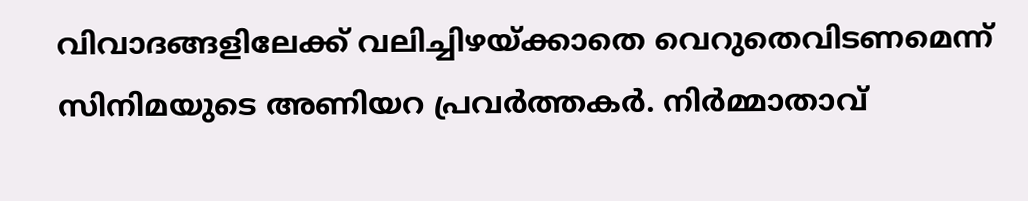വിവാദങ്ങളിലേക്ക് വലിച്ചിഴയ്ക്കാതെ വെറുതെവിടണമെന്ന് സിനിമയുടെ അണിയറ പ്രവര്‍ത്തകര്‍. നിര്‍മ്മാതാവ്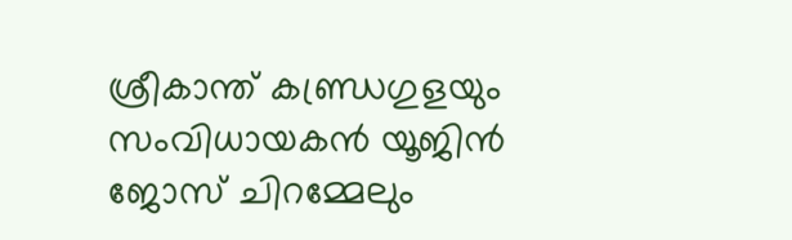ശ്രീകാന്ത് കണ്ഡ്രഗുളയും സംവിധായകന്‍ യൂജിന്‍ ജോസ് ചിറമ്മേലും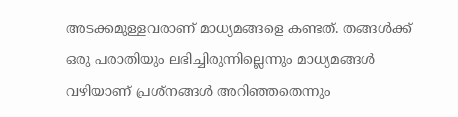അടക്കമുള്ളവരാണ് മാധ്യമങ്ങളെ കണ്ടത്. തങ്ങള്‍ക്ക് ഒരു പരാതിയും ലഭിച്ചിരുന്നില്ലെന്നും മാധ്യമങ്ങള്‍ വഴിയാണ് പ്രശ്നങ്ങള്‍ അറിഞ്ഞതെന്നും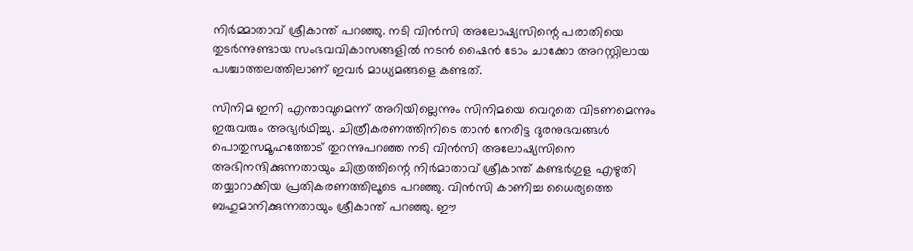നിര്‍മ്മാതാവ് ശ്രീകാന്ത് പറഞ്ഞു. നടി വിന്‍സി അലോഷ്യസിന്റെ പരാതിയെ തുടര്‍ന്നുണ്ടായ സംഭവവികാസങ്ങളില്‍ നടന്‍ ഷൈന്‍ ടോം ചാക്കോ അറസ്റ്റിലായ പശ്ചാത്തലത്തിലാണ് ഇവര്‍ മാധ്യമങ്ങളെ കണ്ടത്.

സിനിമ ഇനി എന്താവുമെന്ന് അറിയില്ലെന്നും സിനിമയെ വെറുതെ വിടണമെന്നും ഇരുവരും അഭ്യര്‍ഥിച്ചു. ചിത്രീകരണത്തിനിടെ താന്‍ നേരിട്ട ദുരനുഭവങ്ങള്‍ പൊതുസമൂഹത്തോട് തുറന്നുപറഞ്ഞ നടി വിന്‍സി അലോഷ്യസിനെ അഭിനന്ദിക്കുന്നതായും ചിത്രത്തിന്റെ നിര്‍മാതാവ് ശ്രീകാന്ത് കണ്ടര്‍ഗുള എഴുതി തയ്യാറാക്കിയ പ്രതികരണത്തിലൂടെ പറഞ്ഞു. വിന്‍സി കാണിച്ച ധൈര്യത്തെ ബഹുമാനിക്കുന്നതായും ശ്രീകാന്ത് പറഞ്ഞു. ഈ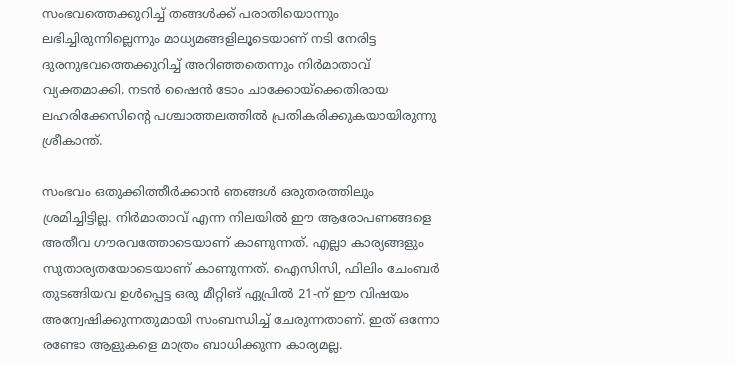സംഭവത്തെക്കുറിച്ച് തങ്ങള്‍ക്ക് പരാതിയൊന്നും ലഭിച്ചിരുന്നില്ലെന്നും മാധ്യമങ്ങളിലൂടെയാണ് നടി നേരിട്ട ദുരനുഭവത്തെക്കുറിച്ച് അറിഞ്ഞതെന്നും നിര്‍മാതാവ് വ്യക്തമാക്കി. നടന്‍ ഷൈന്‍ ടോം ചാക്കോയ്ക്കെതിരായ ലഹരിക്കേസിന്റെ പശ്ചാത്തലത്തില്‍ പ്രതികരിക്കുകയായിരുന്നു ശ്രീകാന്ത്.

സംഭവം ഒതുക്കിത്തീര്‍ക്കാന്‍ ഞങ്ങള്‍ ഒരുതരത്തിലും ശ്രമിച്ചിട്ടില്ല. നിര്‍മാതാവ് എന്ന നിലയില്‍ ഈ ആരോപണങ്ങളെ അതീവ ഗൗരവത്തോടെയാണ് കാണുന്നത്. എല്ലാ കാര്യങ്ങളും സുതാര്യതയോടെയാണ് കാണുന്നത്. ഐസിസി, ഫിലിം ചേംബര്‍ തുടങ്ങിയവ ഉള്‍പ്പെട്ട ഒരു മീറ്റിങ് ഏപ്രില്‍ 21-ന് ഈ വിഷയം അന്വേഷിക്കുന്നതുമായി സംബന്ധിച്ച് ചേരുന്നതാണ്. ഇത് ഒന്നോ രണ്ടോ ആളുകളെ മാത്രം ബാധിക്കുന്ന കാര്യമല്ല.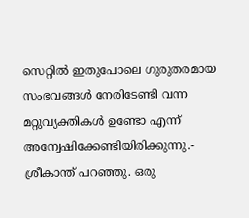സെറ്റില്‍ ഇതുപോലെ ഗുരുതരമായ സംഭവങ്ങള്‍ നേരിടേണ്ടി വന്ന മറ്റുവ്യക്തികള്‍ ഉണ്ടോ എന്ന് അന്വേഷിക്കേണ്ടിയിരിക്കുന്നു.- ശ്രീകാന്ത് പറഞ്ഞു. ഒരു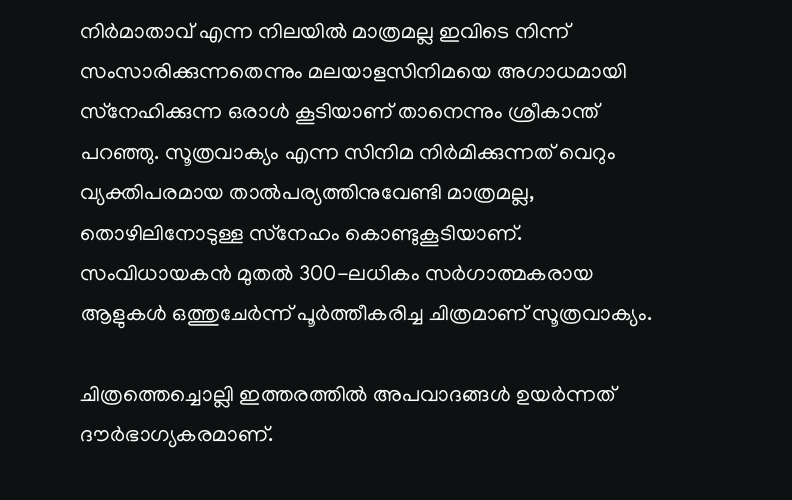നിര്‍മാതാവ് എന്ന നിലയില്‍ മാത്രമല്ല ഇവിടെ നിന്ന് സംസാരിക്കുന്നതെന്നും മലയാളസിനിമയെ അഗാധമായി സ്‌നേഹിക്കുന്ന ഒരാള്‍ കൂടിയാണ് താനെന്നും ശ്രീകാന്ത് പറഞ്ഞു. സൂത്രവാക്യം എന്ന സിനിമ നിര്‍മിക്കുന്നത് വെറും വ്യക്തിപരമായ താല്‍പര്യത്തിനുവേണ്ടി മാത്രമല്ല, തൊഴിലിനോടുള്ള സ്‌നേഹം കൊണ്ടുകൂടിയാണ്. സംവിധായകന്‍ മുതല്‍ 300-ലധികം സര്‍ഗാത്മകരായ ആളുകള്‍ ഒത്തുചേര്‍ന്ന് പൂര്‍ത്തീകരിച്ച ചിത്രമാണ് സൂത്രവാക്യം.

ചിത്രത്തെച്ചൊല്ലി ഇത്തരത്തില്‍ അപവാദങ്ങള്‍ ഉയര്‍ന്നത് ദൗര്‍ഭാഗ്യകരമാണ്.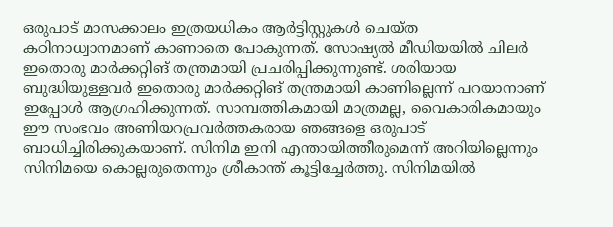ഒരുപാട് മാസക്കാലം ഇത്രയധികം ആര്‍ട്ടിസ്റ്റുകള്‍ ചെയ്ത കഠിനാധ്വാനമാണ് കാണാതെ പോകുന്നത്. സോഷ്യല്‍ മീഡിയയില്‍ ചിലര്‍ ഇതൊരു മാര്‍ക്കറ്റിങ് തന്ത്രമായി പ്രചരിപ്പിക്കുന്നുണ്ട്. ശരിയായ ബുദ്ധിയുള്ളവര്‍ ഇതൊരു മാര്‍ക്കറ്റിങ് തന്ത്രമായി കാണില്ലെന്ന് പറയാനാണ് ഇപ്പോള്‍ ആഗ്രഹിക്കുന്നത്. സാമ്പത്തികമായി മാത്രമല്ല, വൈകാരികമായും ഈ സംഭവം അണിയറപ്രവര്‍ത്തകരായ ഞങ്ങളെ ഒരുപാട് ബാധിച്ചിരിക്കുകയാണ്. സിനിമ ഇനി എന്തായിത്തീരുമെന്ന് അറിയില്ലെന്നും സിനിമയെ കൊല്ലരുതെന്നും ശ്രീകാന്ത് കൂട്ടിച്ചേര്‍ത്തു. സിനിമയില്‍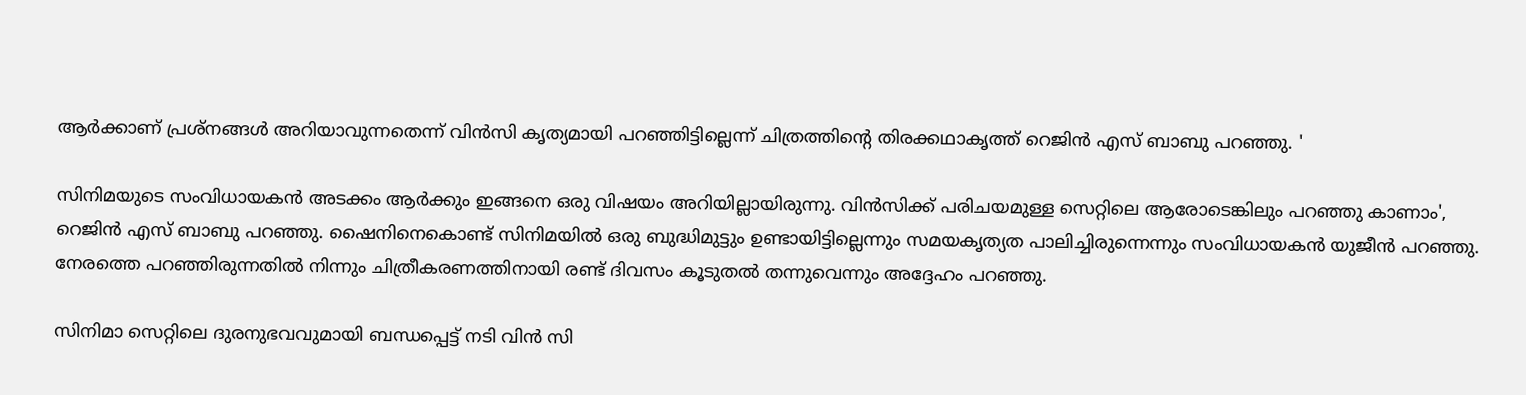ആര്‍ക്കാണ് പ്രശ്നങ്ങള്‍ അറിയാവുന്നതെന്ന് വിന്‍സി കൃത്യമായി പറഞ്ഞിട്ടില്ലെന്ന് ചിത്രത്തിന്റെ തിരക്കഥാകൃത്ത് റെജിന്‍ എസ് ബാബു പറഞ്ഞു. '

സിനിമയുടെ സംവിധായകന്‍ അടക്കം ആര്‍ക്കും ഇങ്ങനെ ഒരു വിഷയം അറിയില്ലായിരുന്നു. വിന്‍സിക്ക് പരിചയമുള്ള സെറ്റിലെ ആരോടെങ്കിലും പറഞ്ഞു കാണാം', റെജിന്‍ എസ് ബാബു പറഞ്ഞു. ഷൈനിനെകൊണ്ട് സിനിമയില്‍ ഒരു ബുദ്ധിമുട്ടും ഉണ്ടായിട്ടില്ലെന്നും സമയകൃത്യത പാലിച്ചിരുന്നെന്നും സംവിധായകന്‍ യുജീന്‍ പറഞ്ഞു. നേരത്തെ പറഞ്ഞിരുന്നതില്‍ നിന്നും ചിത്രീകരണത്തിനായി രണ്ട് ദിവസം കൂടുതല്‍ തന്നുവെന്നും അദ്ദേഹം പറഞ്ഞു.

സിനിമാ സെറ്റിലെ ദുരനുഭവവുമായി ബന്ധപ്പെട്ട് നടി വിന്‍ സി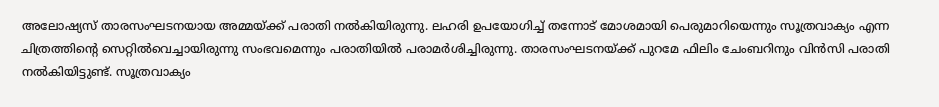അലോഷ്യസ് താരസംഘടനയായ അമ്മയ്ക്ക് പരാതി നല്‍കിയിരുന്നു. ലഹരി ഉപയോഗിച്ച് തന്നോട് മോശമായി പെരുമാറിയെന്നും സൂത്രവാക്യം എന്ന ചിത്രത്തിന്റെ സെറ്റില്‍വെച്ചായിരുന്നു സംഭവമെന്നും പരാതിയില്‍ പരാമര്‍ശിച്ചിരുന്നു. താരസംഘടനയ്ക്ക് പുറമേ ഫിലിം ചേംബറിനും വിന്‍സി പരാതി നല്‍കിയിട്ടുണ്ട്. സൂത്രവാക്യം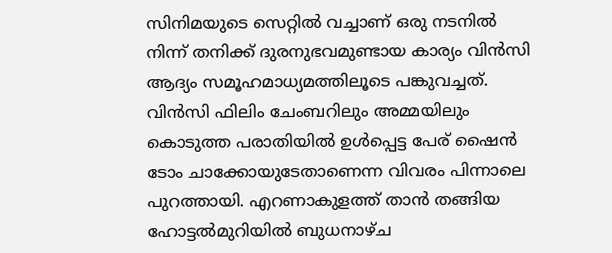സിനിമയുടെ സെറ്റില്‍ വച്ചാണ് ഒരു നടനില്‍ നിന്ന് തനിക്ക് ദുരനുഭവമുണ്ടായ കാര്യം വിന്‍സി ആദ്യം സമൂഹമാധ്യമത്തിലൂടെ പങ്കുവച്ചത്. വിന്‍സി ഫിലിം ചേംബറിലും അമ്മയിലും കൊടുത്ത പരാതിയില്‍ ഉള്‍പ്പെട്ട പേര് ഷൈന്‍ ടോം ചാക്കോയുടേതാണെന്ന വിവരം പിന്നാലെ പുറത്തായി. എറണാകുളത്ത് താന്‍ തങ്ങിയ ഹോട്ടല്‍മുറിയില്‍ ബുധനാഴ്ച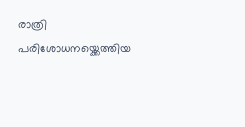രാത്രി പരിശോധനയ്ക്കെത്തിയ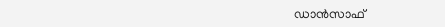ഡാന്‍സാഫ്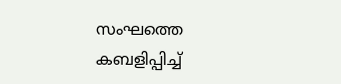സംഘത്തെ കബളിപ്പിച്ച്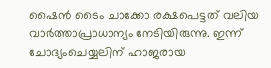ഷൈന്‍ ടൈം ചാക്കോ രക്ഷപെട്ടത് വലിയ വാര്‍ത്താപ്രാധാന്യം നേടിയിരുന്നു. ഇന്ന് ചോദ്യംചെയ്യലിന് ഹാജരായ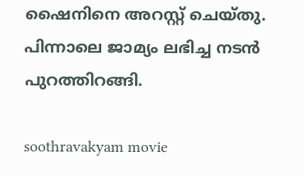ഷൈനിനെ അറസ്റ്റ് ചെയ്തു. പിന്നാലെ ജാമ്യം ലഭിച്ച നടന്‍ പുറത്തിറങ്ങി.

soothravakyam movie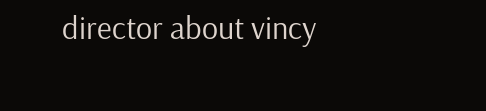director about vincy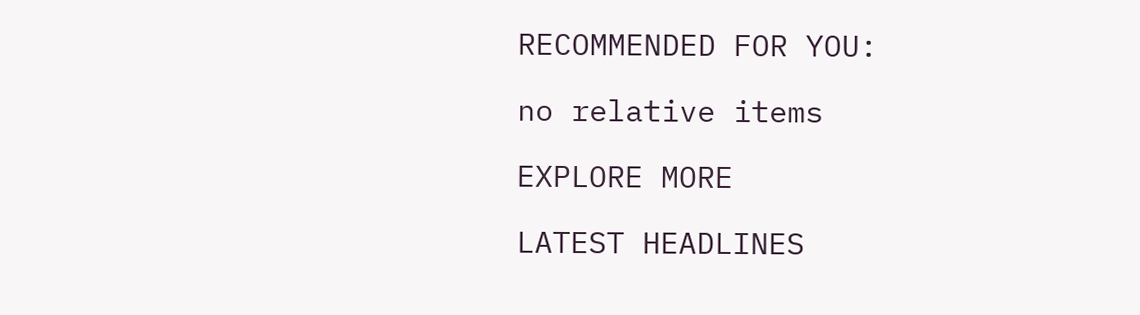RECOMMENDED FOR YOU:

no relative items

EXPLORE MORE

LATEST HEADLINES